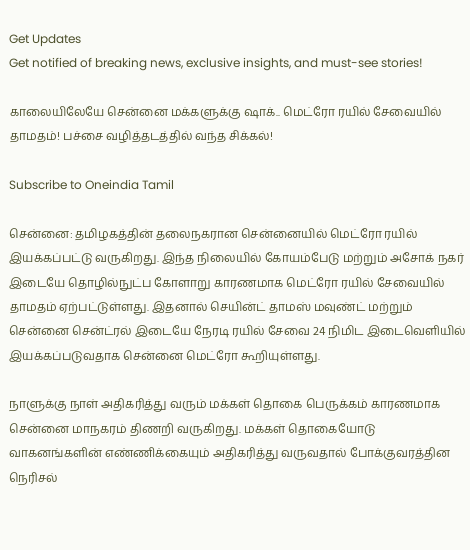Get Updates
Get notified of breaking news, exclusive insights, and must-see stories!

காலையிலேயே சென்னை மக்களுக்கு ஷாக்.. மெட்ரோ ரயில் சேவையில் தாமதம்! பச்சை வழித்தடத்தில் வந்த சிக்கல்!

Subscribe to Oneindia Tamil

சென்னை: தமிழகத்தின் தலைநகரான சென்னையில் மெட்ரோ ரயில் இயக்கப்பட்டு வருகிறது. இந்த நிலையில் கோயம்பேடு மற்றும் அசோக் நகர் இடையே தொழில்நுட்ப கோளாறு காரணமாக மெட்ரோ ரயில் சேவையில் தாமதம் ஏற்பட்டுள்ளது. இதனால் செயின்ட் தாமஸ் மவுண்ட் மற்றும் சென்னை சென்ட்ரல் இடையே நேரடி ரயில் சேவை 24 நிமிட இடைவெளியில் இயக்கப்படுவதாக சென்னை மெட்ரோ கூறியுள்ளது.

நாளுக்கு நாள் அதிகரித்து வரும் மக்கள் தொகை பெருக்கம் காரணமாக சென்னை மாநகரம் திணறி வருகிறது. மக்கள் தொகையோடு வாகனங்களின் எண்ணிக்கையும் அதிகரித்து வருவதால் போக்குவரத்தின நெரிசல்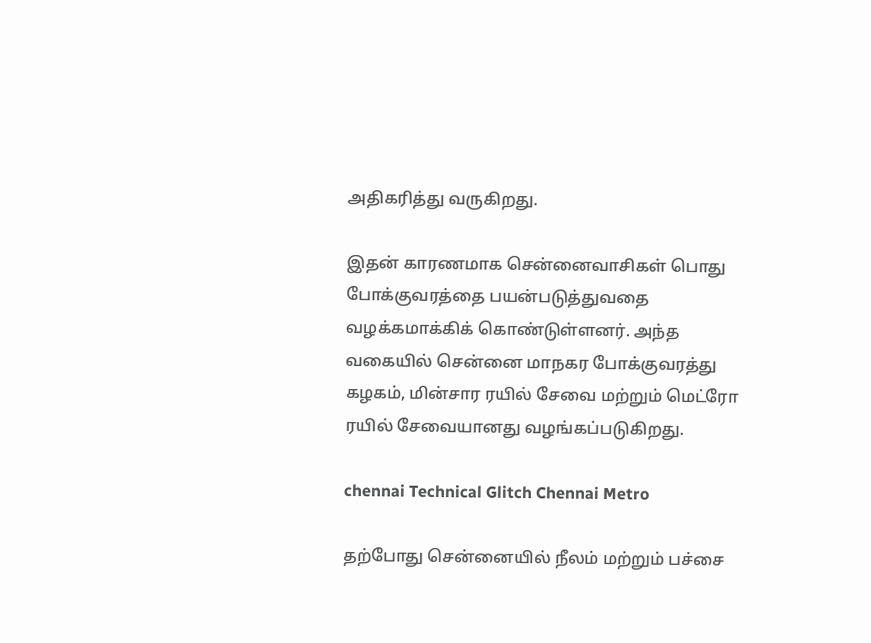அதிகரித்து வருகிறது.

இதன் காரணமாக சென்னைவாசிகள் பொது போக்குவரத்தை பயன்படுத்துவதை வழக்கமாக்கிக் கொண்டுள்ளனர். அந்த வகையில் சென்னை மாநகர போக்குவரத்து கழகம், மின்சார ரயில் சேவை மற்றும் மெட்ரோ ரயில் சேவையானது வழங்கப்படுகிறது.

chennai Technical Glitch Chennai Metro

தற்போது சென்னையில் நீலம் மற்றும் பச்சை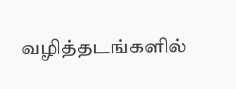வழித்தடங்களில்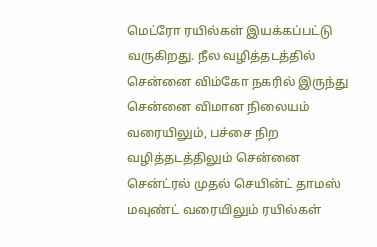மெட்ரோ ரயில்கள் இயக்கப்பட்டு வருகிறது. நீல வழித்தடத்தில் சென்னை விம்கோ நகரில் இருந்து சென்னை விமான நிலையம் வரையிலும், பச்சை நிற வழித்தடத்திலும் சென்னை சென்ட்ரல் முதல் செயின்ட் தாமஸ் மவுண்ட் வரையிலும் ரயில்கள்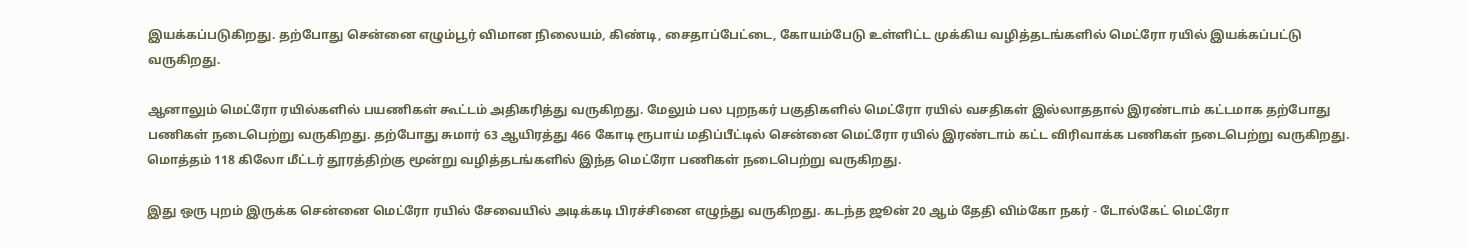இயக்கப்படுகிறது. தற்போது சென்னை எழும்பூர் விமான நிலையம், கிண்டி, சைதாப்பேட்டை, கோயம்பேடு உள்ளிட்ட முக்கிய வழித்தடங்களில் மெட்ரோ ரயில் இயக்கப்பட்டு வருகிறது.

ஆனாலும் மெட்ரோ ரயில்களில் பயணிகள் கூட்டம் அதிகரித்து வருகிறது. மேலும் பல புறநகர் பகுதிகளில் மெட்ரோ ரயில் வசதிகள் இல்லாததால் இரண்டாம் கட்டமாக தற்போது பணிகள் நடைபெற்று வருகிறது. தற்போது சுமார் 63 ஆயிரத்து 466 கோடி ரூபாய் மதிப்பீட்டில் சென்னை மெட்ரோ ரயில் இரண்டாம் கட்ட விரிவாக்க பணிகள் நடைபெற்று வருகிறது. மொத்தம் 118 கிலோ மீட்டர் தூரத்திற்கு மூன்று வழித்தடங்களில் இந்த மெட்ரோ பணிகள் நடைபெற்று வருகிறது.

இது ஒரு புறம் இருக்க சென்னை மெட்ரோ ரயில் சேவையில் அடிக்கடி பிரச்சினை எழுந்து வருகிறது. கடந்த ஜூன் 20 ஆம் தேதி விம்கோ நகர் - டோல்கேட் மெட்ரோ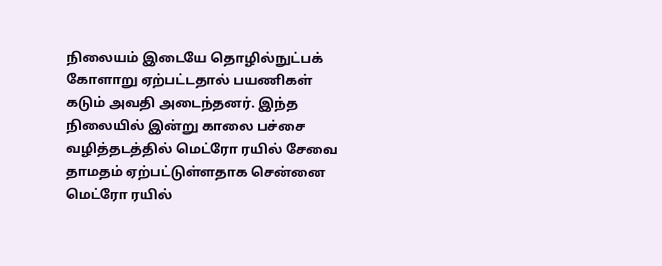நிலையம் இடையே தொழில்நுட்பக் கோளாறு ஏற்பட்டதால் பயணிகள் கடும் அவதி அடைந்தனர். இந்த நிலையில் இன்று காலை பச்சை வழித்தடத்தில் மெட்ரோ ரயில் சேவை தாமதம் ஏற்பட்டுள்ளதாக சென்னை மெட்ரோ ரயில்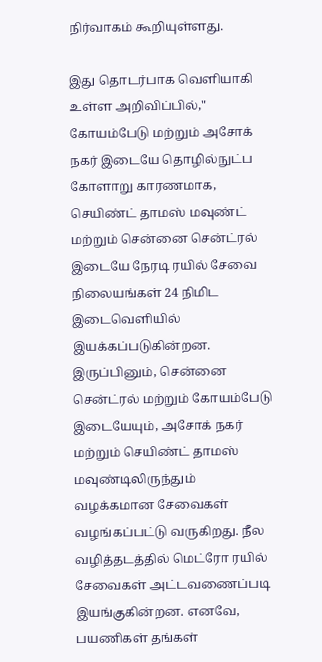நிர்வாகம் கூறியுள்ளது.

இது தொடர்பாக வெளியாகி உள்ள அறிவிப்பில்," கோயம்பேடு மற்றும் அசோக் நகர் இடையே தொழில்நுட்ப கோளாறு காரணமாக, செயிண்ட் தாமஸ் மவுண்ட் மற்றும் சென்னை சென்ட்ரல் இடையே நேரடி ரயில் சேவை
நிலையங்கள் 24 நிமிட இடைவெளியில் இயக்கப்படுகின்றன. இருப்பினும், சென்னை சென்ட்ரல் மற்றும் கோயம்பேடு இடையேயும், அசோக் நகர் மற்றும் செயிண்ட் தாமஸ் மவுண்டிலிருந்தும் வழக்கமான சேவைகள் வழங்கப்பட்டு வருகிறது. நீல வழித்தடத்தில் மெட்ரோ ரயில் சேவைகள் அட்டவணைப்படி இயங்குகின்றன. எனவே, பயணிகள் தங்கள்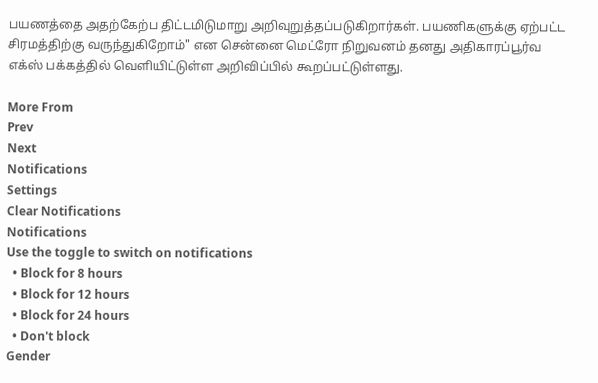பயணத்தை அதற்கேற்ப திட்டமிடுமாறு அறிவுறுத்தப்படுகிறார்கள். பயணிகளுக்கு ஏற்பட்ட சிரமத்திற்கு வருந்துகிறோம்" என சென்னை மெட்ரோ நிறுவனம் தனது அதிகாரப்பூர்வ எக்ஸ் பக்கத்தில் வெளியிட்டுள்ள அறிவிப்பில் கூறப்பட்டுள்ளது.

More From
Prev
Next
Notifications
Settings
Clear Notifications
Notifications
Use the toggle to switch on notifications
  • Block for 8 hours
  • Block for 12 hours
  • Block for 24 hours
  • Don't block
Gender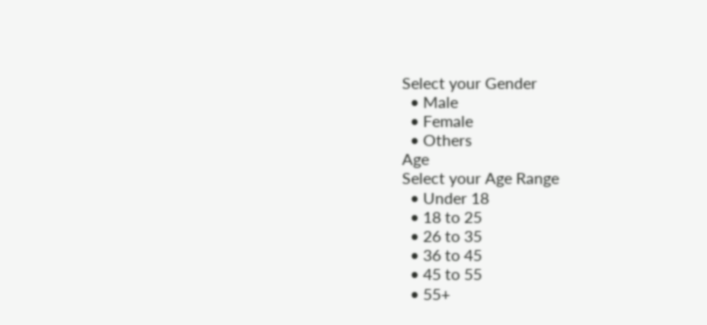Select your Gender
  • Male
  • Female
  • Others
Age
Select your Age Range
  • Under 18
  • 18 to 25
  • 26 to 35
  • 36 to 45
  • 45 to 55
  • 55+